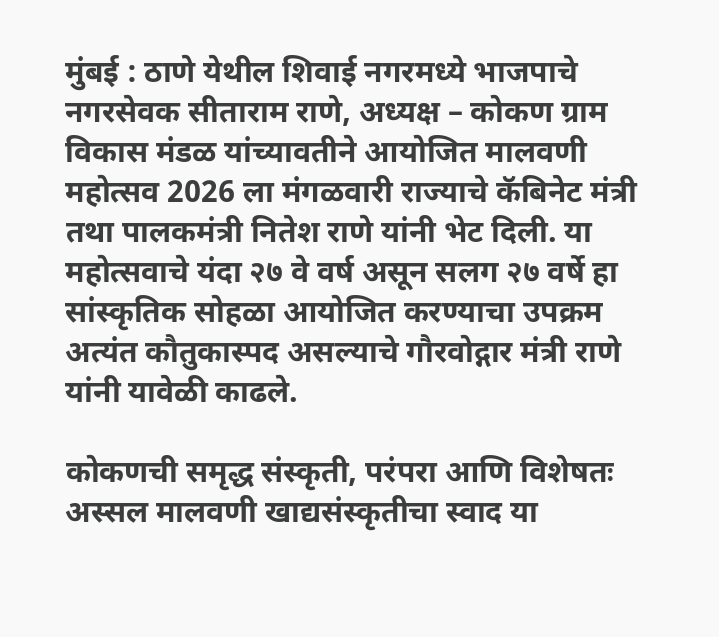मुंबई : ठाणे येथील शिवाई नगरमध्ये भाजपाचे नगरसेवक सीताराम राणे, अध्यक्ष – कोकण ग्राम विकास मंडळ यांच्यावतीने आयोजित मालवणी महोत्सव 2026 ला मंगळवारी राज्याचे कॅबिनेट मंत्री तथा पालकमंत्री नितेश राणे यांनी भेट दिली. या महोत्सवाचे यंदा २७ वे वर्ष असून सलग २७ वर्षे हा सांस्कृतिक सोहळा आयोजित करण्याचा उपक्रम अत्यंत कौतुकास्पद असल्याचे गौरवोद्गार मंत्री राणे यांनी यावेळी काढले.

कोकणची समृद्ध संस्कृती, परंपरा आणि विशेषतः अस्सल मालवणी खाद्यसंस्कृतीचा स्वाद या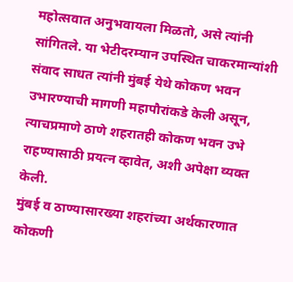महोत्सवात अनुभवायला मिळतो, असे त्यांनी सांगितले. या भेटीदरम्यान उपस्थित चाकरमान्यांशी संवाद साधत त्यांनी मुंबई येथे कोकण भवन उभारण्याची मागणी महापौरांकडे केली असून, त्याचप्रमाणे ठाणे शहरातही कोकण भवन उभे राहण्यासाठी प्रयत्न व्हावेत, अशी अपेक्षा व्यक्त केली.
मुंबई व ठाण्यासारख्या शहरांच्या अर्थकारणात कोकणी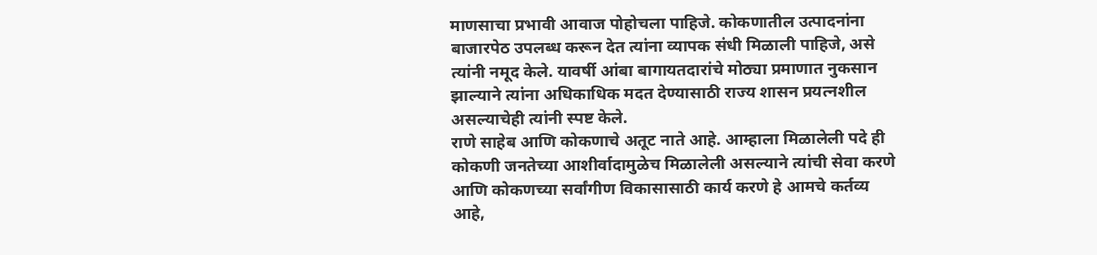माणसाचा प्रभावी आवाज पोहोचला पाहिजे. कोकणातील उत्पादनांना बाजारपेठ उपलब्ध करून देत त्यांना व्यापक संधी मिळाली पाहिजे, असे त्यांनी नमूद केले. यावर्षी आंबा बागायतदारांचे मोठ्या प्रमाणात नुकसान झाल्याने त्यांना अधिकाधिक मदत देण्यासाठी राज्य शासन प्रयत्नशील असल्याचेही त्यांनी स्पष्ट केले.
राणे साहेब आणि कोकणाचे अतूट नाते आहे. आम्हाला मिळालेली पदे ही कोकणी जनतेच्या आशीर्वादामुळेच मिळालेली असल्याने त्यांची सेवा करणे आणि कोकणच्या सर्वांगीण विकासासाठी कार्य करणे हे आमचे कर्तव्य आहे,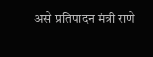असे प्रतिपादन मंत्री राणे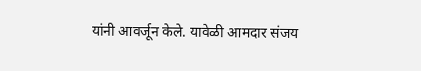यांनी आवर्जून केले. यावेळी आमदार संजय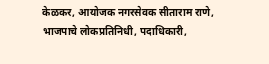केळकर, आयोजक नगरसेवक सीताराम राणे, भाजपाचे लोकप्रतिनिधी, पदाधिकारी,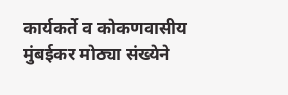कार्यकर्ते व कोकणवासीय मुंबईकर मोठ्या संख्येने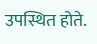उपस्थित होते.